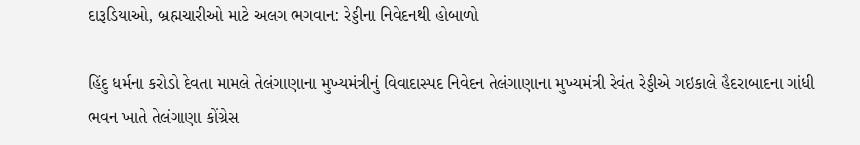દારૂડિયાઓ, બ્રહ્મચારીઓ માટે અલગ ભગવાન: રેડ્ડીના નિવેદનથી હોબાળો

હિંદુ ધર્મના કરોડો દેવતા મામલે તેલંગાણાના મુખ્યમંત્રીનું વિવાદાસ્પદ નિવેદન તેલંગાણાના મુખ્યમંત્રી રેવંત રેડ્ડીએ ગઇકાલે હૈદરાબાદના ગાંધી ભવન ખાતે તેલંગાણા કોંગ્રેસ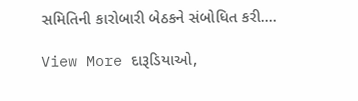સમિતિની કારોબારી બેઠકને સંબોધિત કરી.…

View More દારૂડિયાઓ,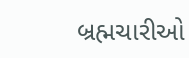બ્રહ્મચારીઓ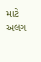માટે અલગ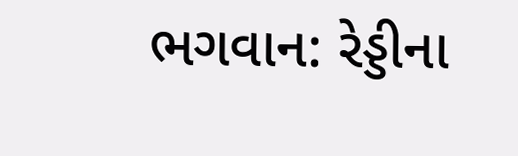ભગવાન: રેડ્ડીના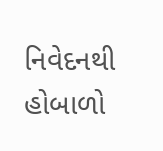નિવેદનથી હોબાળો